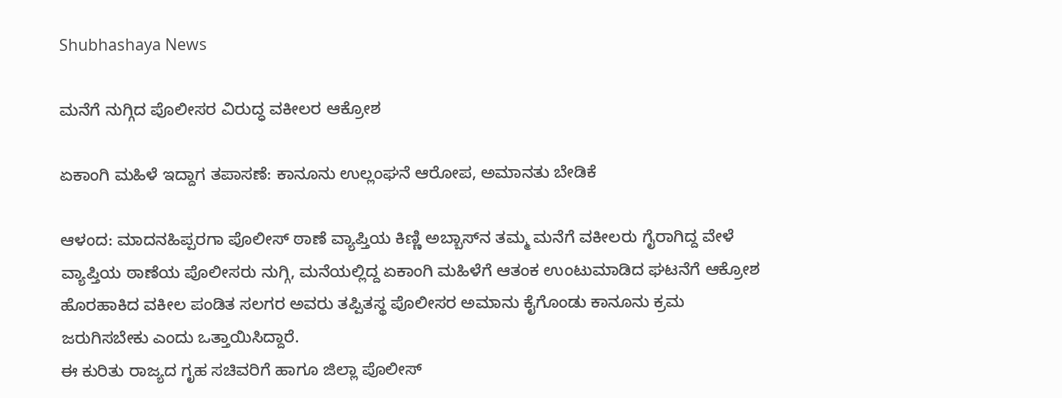Shubhashaya News

ಮನೆಗೆ ನುಗ್ಗಿದ ಪೊಲೀಸರ ವಿರುದ್ಧ ವಕೀಲರ ಆಕ್ರೋಶ

ಏಕಾಂಗಿ ಮಹಿಳೆ ಇದ್ದಾಗ ತಪಾಸಣೆ: ಕಾನೂನು ಉಲ್ಲಂಘನೆ ಆರೋಪ, ಅಮಾನತು ಬೇಡಿಕೆ

ಆಳಂದ: ಮಾದನಹಿಪ್ಪರಗಾ ಪೊಲೀಸ್ ಠಾಣೆ ವ್ಯಾಪ್ತಿಯ ಕಿಣ್ಣಿ ಅಬ್ಬಾಸ್‌ನ ತಮ್ಮ ಮನೆಗೆ ವಕೀಲರು ಗೈರಾಗಿದ್ದ ವೇಳೆ ವ್ಯಾಪ್ತಿಯ ಠಾಣೆಯ ಪೊಲೀಸರು ನುಗ್ಗಿ, ಮನೆಯಲ್ಲಿದ್ದ ಏಕಾಂಗಿ ಮಹಿಳೆಗೆ ಆತಂಕ ಉಂಟುಮಾಡಿದ ಘಟನೆಗೆ ಆಕ್ರೋಶ ಹೊರಹಾಕಿದ ವಕೀಲ ಪಂಡಿತ ಸಲಗರ ಅವರು ತಪ್ಪಿತಸ್ಥ ಪೊಲೀಸರ ಅಮಾನು ಕೈಗೊಂಡು ಕಾನೂನು ಕ್ರಮ ಜರುಗಿಸಬೇಕು ಎಂದು ಒತ್ತಾಯಿಸಿದ್ದಾರೆ.
ಈ ಕುರಿತು ರಾಜ್ಯದ ಗೃಹ ಸಚಿವರಿಗೆ ಹಾಗೂ ಜಿಲ್ಲಾ ಪೊಲೀಸ್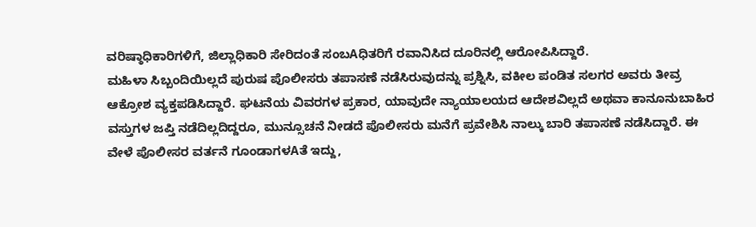ವರಿಷ್ಠಾಧಿಕಾರಿಗಳಿಗೆ, ಜಿಲ್ಲಾಧಿಕಾರಿ ಸೇರಿದಂತೆ ಸಂಬAಧಿತರಿಗೆ ರವಾನಿಸಿದ ದೂರಿನಲ್ಲಿ ಆರೋಪಿಸಿದ್ದಾರೆ.
ಮಹಿಳಾ ಸಿಬ್ಬಂದಿಯಿಲ್ಲದೆ ಪುರುಷ ಪೊಲೀಸರು ತಪಾಸಣೆ ನಡೆಸಿರುವುದನ್ನು ಪ್ರಶ್ನಿಸಿ, ವಕೀಲ ಪಂಡಿತ ಸಲಗರ ಅವರು ತೀವ್ರ ಆಕ್ರೋಶ ವ್ಯಕ್ತಪಡಿಸಿದ್ದಾರೆ. ಘಟನೆಯ ವಿವರಗಳ ಪ್ರಕಾರ, ಯಾವುದೇ ನ್ಯಾಯಾಲಯದ ಆದೇಶವಿಲ್ಲದೆ ಅಥವಾ ಕಾನೂನುಬಾಹಿರ ವಸ್ತುಗಳ ಜಪ್ತಿ ನಡೆದಿಲ್ಲದಿದ್ದರೂ, ಮುನ್ಸೂಚನೆ ನೀಡದೆ ಪೊಲೀಸರು ಮನೆಗೆ ಪ್ರವೇಶಿಸಿ ನಾಲ್ಕು ಬಾರಿ ತಪಾಸಣೆ ನಡೆಸಿದ್ದಾರೆ. ಈ ವೇಳೆ ಪೊಲೀಸರ ವರ್ತನೆ ಗೂಂಡಾಗಳAತೆ ಇದ್ದು,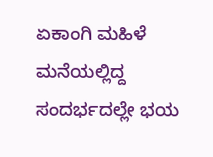ಏಕಾಂಗಿ ಮಹಿಳೆ ಮನೆಯಲ್ಲಿದ್ದ ಸಂದರ್ಭದಲ್ಲೇ ಭಯ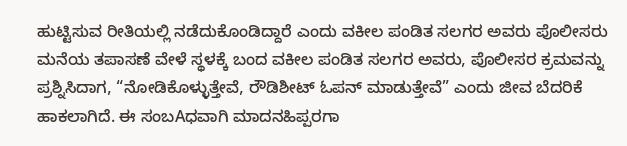ಹುಟ್ಟಿಸುವ ರೀತಿಯಲ್ಲಿ ನಡೆದುಕೊಂಡಿದ್ದಾರೆ ಎಂದು ವಕೀಲ ಪಂಡಿತ ಸಲಗರ ಅವರು ಪೊಲೀಸರು ಮನೆಯ ತಪಾಸಣೆ ವೇಳೆ ಸ್ಥಳಕ್ಕೆ ಬಂದ ವಕೀಲ ಪಂಡಿತ ಸಲಗರ ಅವರು, ಪೊಲೀಸರ ಕ್ರಮವನ್ನು ಪ್ರಶ್ನಿಸಿದಾಗ, “ನೋಡಿಕೊಳ್ಳುತ್ತೇವೆ, ರೌಡಿಶೀಟ್ ಓಪನ್ ಮಾಡುತ್ತೇವೆ” ಎಂದು ಜೀವ ಬೆದರಿಕೆ ಹಾಕಲಾಗಿದೆ. ಈ ಸಂಬAಧವಾಗಿ ಮಾದನಹಿಪ್ಪರಗಾ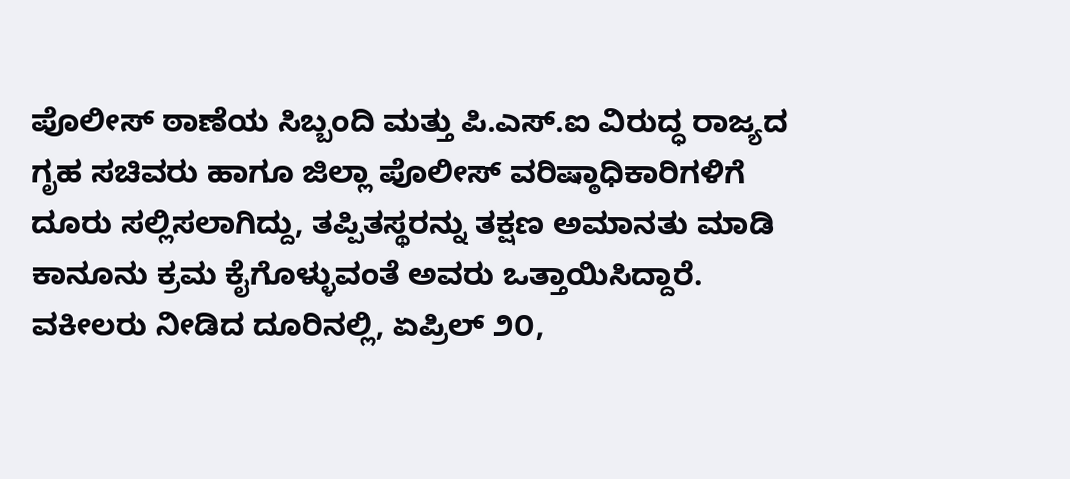ಪೊಲೀಸ್ ಠಾಣೆಯ ಸಿಬ್ಬಂದಿ ಮತ್ತು ಪಿ.ಎಸ್.ಐ ವಿರುದ್ಧ ರಾಜ್ಯದ ಗೃಹ ಸಚಿವರು ಹಾಗೂ ಜಿಲ್ಲಾ ಪೊಲೀಸ್ ವರಿಷ್ಠಾಧಿಕಾರಿಗಳಿಗೆ ದೂರು ಸಲ್ಲಿಸಲಾಗಿದ್ದು, ತಪ್ಪಿತಸ್ಥರನ್ನು ತಕ್ಷಣ ಅಮಾನತು ಮಾಡಿ ಕಾನೂನು ಕ್ರಮ ಕೈಗೊಳ್ಳುವಂತೆ ಅವರು ಒತ್ತಾಯಿಸಿದ್ದಾರೆ.
ವಕೀಲರು ನೀಡಿದ ದೂರಿನಲ್ಲಿ, ಏಪ್ರಿಲ್ ೨೦,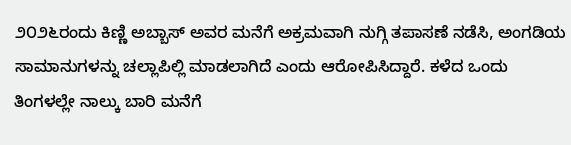೨೦೨೬ರಂದು ಕಿಣ್ಣಿ ಅಬ್ಬಾಸ್ ಅವರ ಮನೆಗೆ ಅಕ್ರಮವಾಗಿ ನುಗ್ಗಿ ತಪಾಸಣೆ ನಡೆಸಿ, ಅಂಗಡಿಯ ಸಾಮಾನುಗಳನ್ನು ಚಲ್ಲಾಪಿಲ್ಲಿ ಮಾಡಲಾಗಿದೆ ಎಂದು ಆರೋಪಿಸಿದ್ದಾರೆ. ಕಳೆದ ಒಂದು ತಿಂಗಳಲ್ಲೇ ನಾಲ್ಕು ಬಾರಿ ಮನೆಗೆ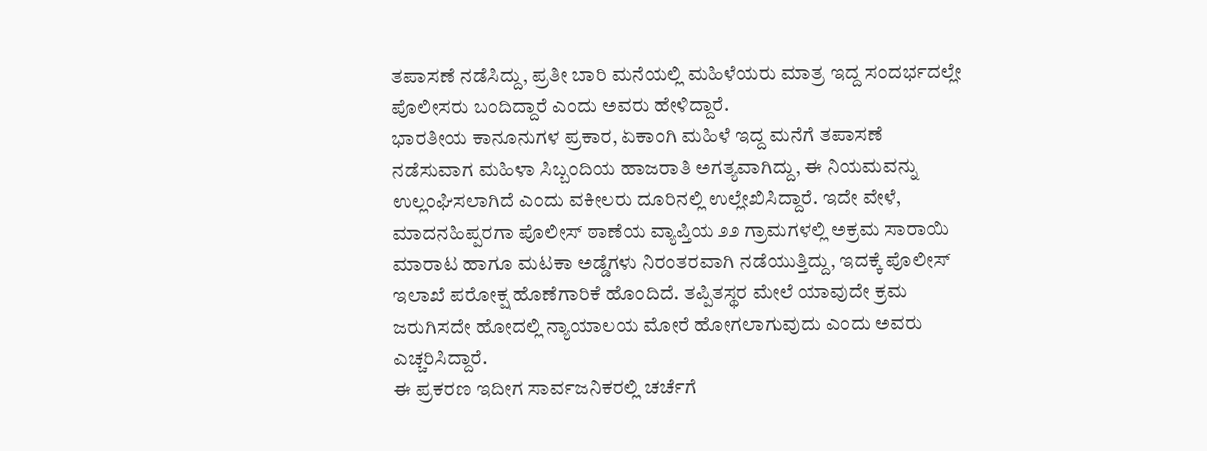ತಪಾಸಣೆ ನಡೆಸಿದ್ದು, ಪ್ರತೀ ಬಾರಿ ಮನೆಯಲ್ಲಿ ಮಹಿಳೆಯರು ಮಾತ್ರ ಇದ್ದ ಸಂದರ್ಭದಲ್ಲೇ ಪೊಲೀಸರು ಬಂದಿದ್ದಾರೆ ಎಂದು ಅವರು ಹೇಳಿದ್ದಾರೆ.
ಭಾರತೀಯ ಕಾನೂನುಗಳ ಪ್ರಕಾರ, ಏಕಾಂಗಿ ಮಹಿಳೆ ಇದ್ದ ಮನೆಗೆ ತಪಾಸಣೆ ನಡೆಸುವಾಗ ಮಹಿಳಾ ಸಿಬ್ಬಂದಿಯ ಹಾಜರಾತಿ ಅಗತ್ಯವಾಗಿದ್ದು, ಈ ನಿಯಮವನ್ನು ಉಲ್ಲಂಘಿಸಲಾಗಿದೆ ಎಂದು ವಕೀಲರು ದೂರಿನಲ್ಲಿ ಉಲ್ಲೇಖಿಸಿದ್ದಾರೆ. ಇದೇ ವೇಳೆ, ಮಾದನಹಿಪ್ಪರಗಾ ಪೊಲೀಸ್ ಠಾಣೆಯ ವ್ಯಾಪ್ತಿಯ ೨೨ ಗ್ರಾಮಗಳಲ್ಲಿ ಅಕ್ರಮ ಸಾರಾಯಿ ಮಾರಾಟ ಹಾಗೂ ಮಟಕಾ ಅಡ್ಡೆಗಳು ನಿರಂತರವಾಗಿ ನಡೆಯುತ್ತಿದ್ದು, ಇದಕ್ಕೆ ಪೊಲೀಸ್ ಇಲಾಖೆ ಪರೋಕ್ಷ ಹೊಣೆಗಾರಿಕೆ ಹೊಂದಿದೆ. ತಪ್ಪಿತಸ್ಥರ ಮೇಲೆ ಯಾವುದೇ ಕ್ರಮ ಜರುಗಿಸದೇ ಹೋದಲ್ಲಿ ನ್ಯಾಯಾಲಯ ಮೋರೆ ಹೋಗಲಾಗುವುದು ಎಂದು ಅವರು ಎಚ್ಚರಿಸಿದ್ದಾರೆ.
ಈ ಪ್ರಕರಣ ಇದೀಗ ಸಾರ್ವಜನಿಕರಲ್ಲಿ ಚರ್ಚೆಗೆ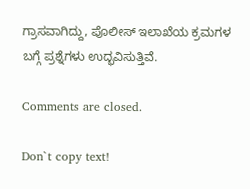ಗ್ರಾಸವಾಗಿದ್ದು, ಪೊಲೀಸ್ ಇಲಾಖೆಯ ಕ್ರಮಗಳ ಬಗ್ಗೆ ಪ್ರಶ್ನೆಗಳು ಉದ್ಭವಿಸುತ್ತಿವೆ.

Comments are closed.

Don`t copy text!